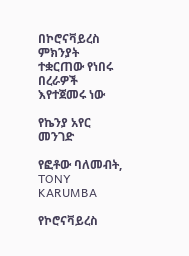በኮሮናቫይረስ ምክንያት ተቋርጠው የነበሩ በረራዎች እየተጀመሩ ነው

የኬንያ አየር መንገድ

የፎቶው ባለመብት, TONY KARUMBA

የኮሮናቫይረስ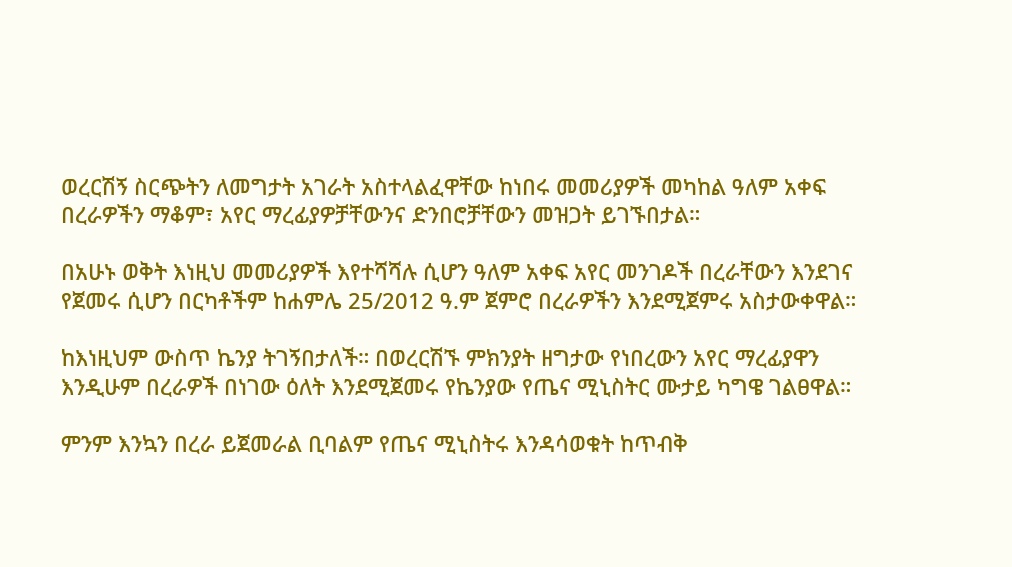ወረርሽኝ ስርጭትን ለመግታት አገራት አስተላልፈዋቸው ከነበሩ መመሪያዎች መካከል ዓለም አቀፍ በረራዎችን ማቆም፣ አየር ማረፊያዎቻቸውንና ድንበሮቻቸውን መዝጋት ይገኙበታል።

በአሁኑ ወቅት እነዚህ መመሪያዎች እየተሻሻሉ ሲሆን ዓለም አቀፍ አየር መንገዶች በረራቸውን እንደገና የጀመሩ ሲሆን በርካቶችም ከሐምሌ 25/2012 ዓ.ም ጀምሮ በረራዎችን እንደሚጀምሩ አስታውቀዋል።

ከእነዚህም ውስጥ ኬንያ ትገኝበታለች። በወረርሽኙ ምክንያት ዘግታው የነበረውን አየር ማረፊያዋን እንዲሁም በረራዎች በነገው ዕለት እንደሚጀመሩ የኬንያው የጤና ሚኒስትር ሙታይ ካግዌ ገልፀዋል።

ምንም እንኳን በረራ ይጀመራል ቢባልም የጤና ሚኒስትሩ እንዳሳወቁት ከጥብቅ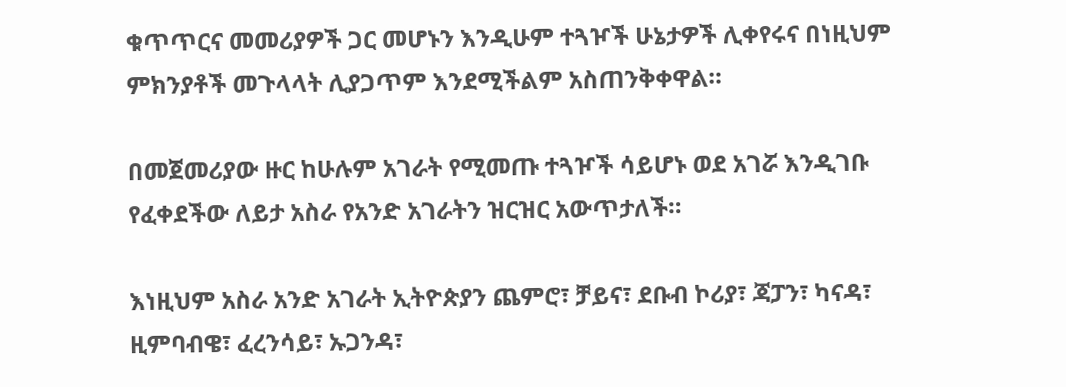ቁጥጥርና መመሪያዎች ጋር መሆኑን እንዲሁም ተጓዦች ሁኔታዎች ሊቀየሩና በነዚህም ምክንያቶች መጉላላት ሊያጋጥም እንደሚችልም አስጠንቅቀዋል።

በመጀመሪያው ዙር ከሁሉም አገራት የሚመጡ ተጓዦች ሳይሆኑ ወደ አገሯ እንዲገቡ የፈቀደችው ለይታ አስራ የአንድ አገራትን ዝርዝር አውጥታለች።

እነዚህም አስራ አንድ አገራት ኢትዮጵያን ጨምሮ፣ ቻይና፣ ደቡብ ኮሪያ፣ ጃፓን፣ ካናዳ፣ ዚምባብዌ፣ ፈረንሳይ፣ ኡጋንዳ፣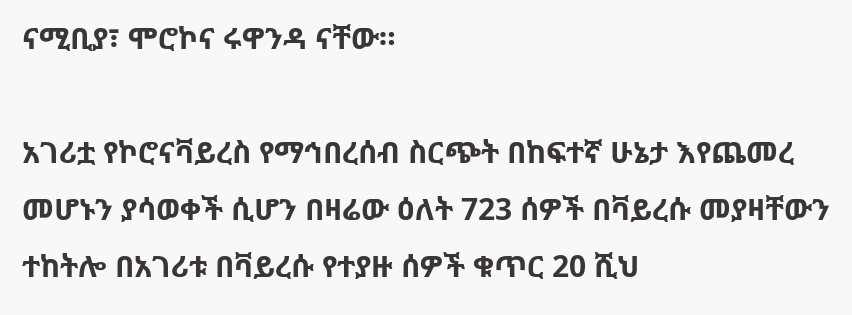ናሚቢያ፣ ሞሮኮና ሩዋንዳ ናቸው።

አገሪቷ የኮሮናቫይረስ የማኅበረሰብ ስርጭት በከፍተኛ ሁኔታ እየጨመረ መሆኑን ያሳወቀች ሲሆን በዛሬው ዕለት 723 ሰዎች በቫይረሱ መያዛቸውን ተከትሎ በአገሪቱ በቫይረሱ የተያዙ ሰዎች ቁጥር 20 ሺህ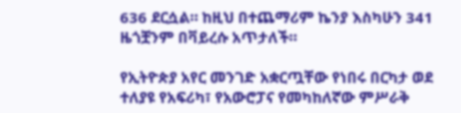636 ደርሷል። ከዚህ በተጨማሪም ኬንያ እስካሁን 341 ዜጎቿንም በቫይረሱ አጥታለች።

የኢትዮጵያ አየር መንገድ አቋርጧቸው የነበሩ በርካታ ወደ ተለያዩ የአፍሪካ፣ የአውሮፓና የመካከለኛው ምሥራቅ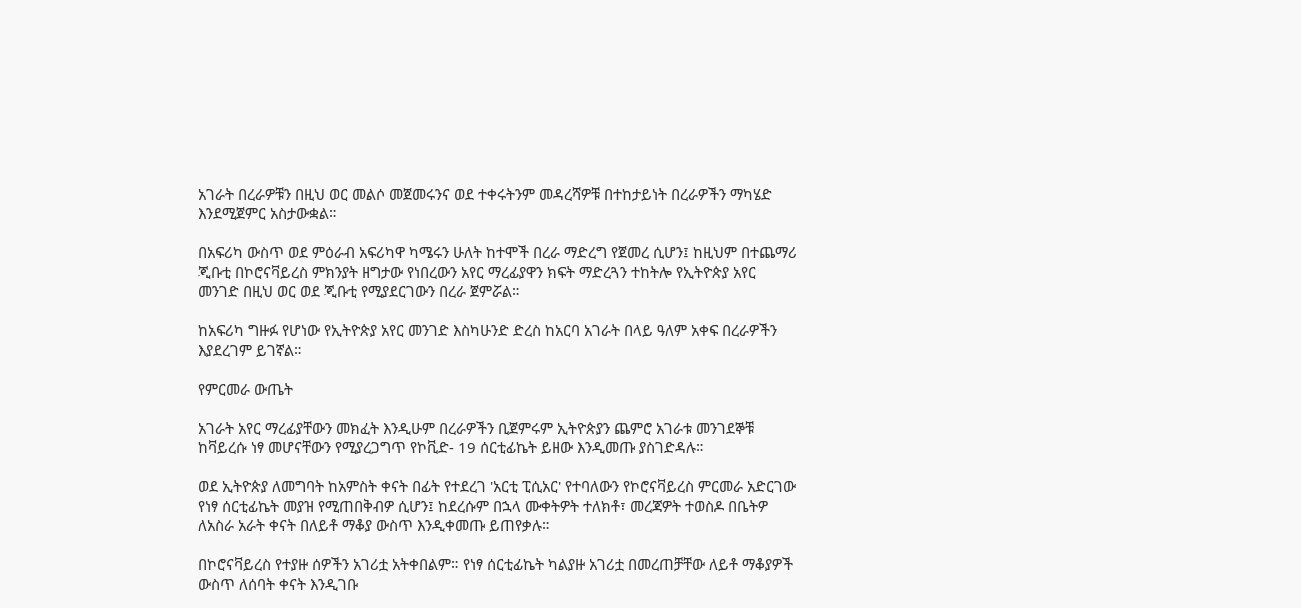አገራት በረራዎቹን በዚህ ወር መልሶ መጀመሩንና ወደ ተቀሩትንም መዳረሻዎቹ በተከታይነት በረራዎችን ማካሄድ እንደሚጀምር አስታውቋል።

በአፍሪካ ውስጥ ወደ ምዕራብ አፍሪካዋ ካሜሩን ሁለት ከተሞች በረራ ማድረግ የጀመረ ሲሆን፤ ከዚህም በተጨማሪ ጂቡቲ በኮሮናቫይረስ ምክንያት ዘግታው የነበረውን አየር ማረፊያዋን ክፍት ማድረጓን ተከትሎ የኢትዮጵያ አየር መንገድ በዚህ ወር ወደ ጂቡቲ የሚያደርገውን በረራ ጀምሯል።

ከአፍሪካ ግዙፉ የሆነው የኢትዮጵያ አየር መንገድ እስካሁንድ ድረስ ከአርባ አገራት በላይ ዓለም አቀፍ በረራዎችን እያደረገም ይገኛል።

የምርመራ ውጤት

አገራት አየር ማረፊያቸውን መክፈት እንዲሁም በረራዎችን ቢጀምሩም ኢትዮጵያን ጨምሮ አገራቱ መንገደኞቹ ከቫይረሱ ነፃ መሆናቸውን የሚያረጋግጥ የኮቪድ- 19 ሰርቲፊኬት ይዘው እንዲመጡ ያስገድዳሉ።

ወደ ኢትዮጵያ ለመግባት ከአምስት ቀናት በፊት የተደረገ 'አርቲ ፒሲአር' የተባለውን የኮሮናቫይረስ ምርመራ አድርገው የነፃ ሰርቲፊኬት መያዝ የሚጠበቅብዎ ሲሆን፤ ከደረሱም በኋላ ሙቀትዎት ተለክቶ፣ መረጃዎት ተወስዶ በቤትዎ ለአስራ አራት ቀናት በለይቶ ማቆያ ውስጥ እንዲቀመጡ ይጠየቃሉ።

በኮሮናቫይረስ የተያዙ ሰዎችን አገሪቷ አትቀበልም። የነፃ ሰርቲፊኬት ካልያዙ አገሪቷ በመረጠቻቸው ለይቶ ማቆያዎች ውስጥ ለሰባት ቀናት እንዲገቡ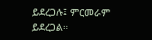ይደረጋሉ፤ ምርመራም ይደረጋል።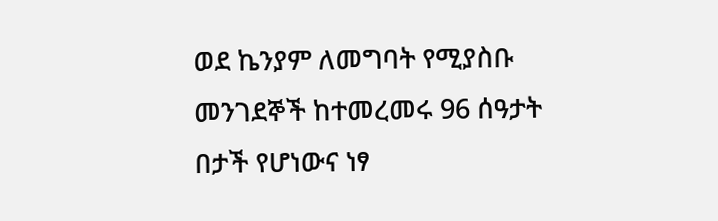ወደ ኬንያም ለመግባት የሚያስቡ መንገደኞች ከተመረመሩ 96 ሰዓታት በታች የሆነውና ነፃ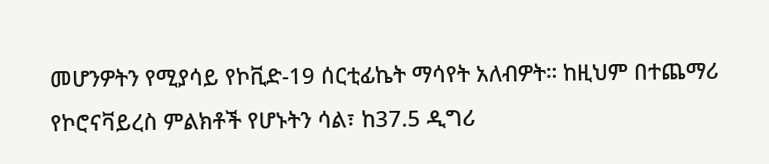መሆንዎትን የሚያሳይ የኮቪድ-19 ሰርቲፊኬት ማሳየት አለብዎት። ከዚህም በተጨማሪ የኮሮናቫይረስ ምልክቶች የሆኑትን ሳል፣ ከ37.5 ዲግሪ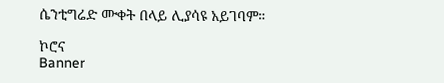ሴንቲግሬድ ሙቀት በላይ ሊያሳዩ አይገባም።

ኮሮና
Banner